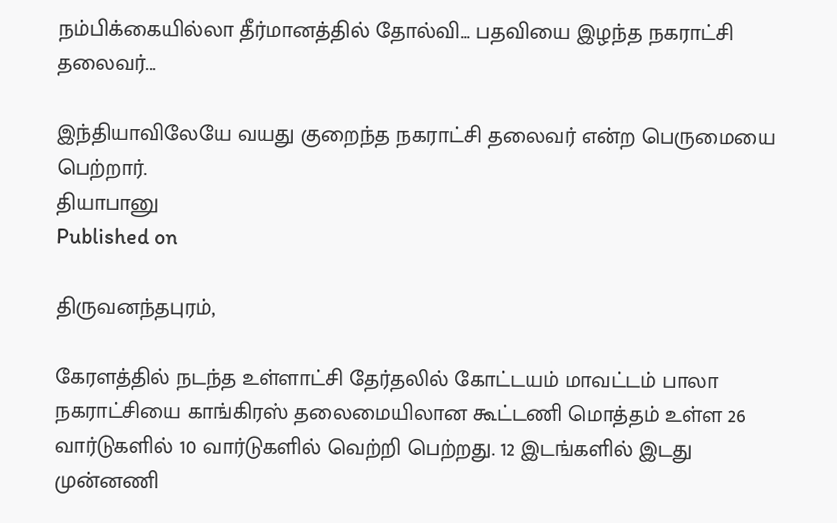நம்பிக்கையில்லா தீர்மானத்தில் தோல்வி... பதவியை இழந்த நகராட்சி தலைவர்...

இந்தியாவிலேயே வயது குறைந்த நகராட்சி தலைவர் என்ற பெருமையை பெற்றார்.
தியாபானு
Published on

திருவனந்தபுரம்,

கேரளத்தில் நடந்த உள்ளாட்சி தேர்தலில் கோட்டயம் மாவட்டம் பாலா நகராட்சியை காங்கிரஸ் தலைமையிலான கூட்டணி மொத்தம் உள்ள 26 வார்டுகளில் 10 வார்டுகளில் வெற்றி பெற்றது. 12 இடங்களில் இடது முன்னணி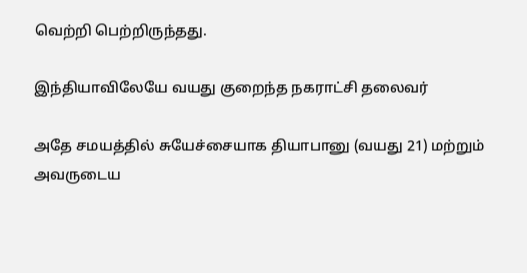வெற்றி பெற்றிருந்தது.

இந்தியாவிலேயே வயது குறைந்த நகராட்சி தலைவர்

அதே சமயத்தில் சுயேச்சையாக தியாபானு (வயது 21) மற்றும் அவருடைய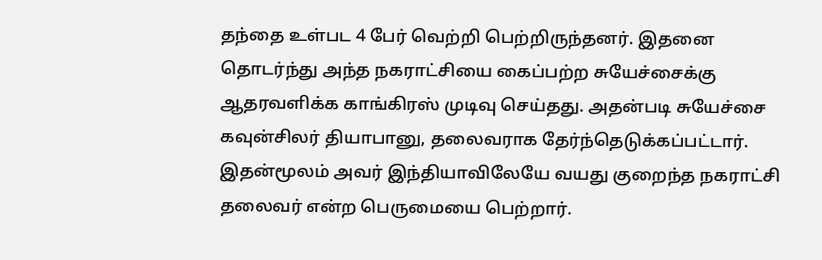தந்தை உள்பட 4 பேர் வெற்றி பெற்றிருந்தனர். இதனை தொடர்ந்து அந்த நகராட்சியை கைப்பற்ற சுயேச்சைக்கு ஆதரவளிக்க காங்கிரஸ் முடிவு செய்தது. அதன்படி சுயேச்சை கவுன்சிலர் தியாபானு, தலைவராக தேர்ந்தெடுக்கப்பட்டார். இதன்மூலம் அவர் இந்தியாவிலேயே வயது குறைந்த நகராட்சி தலைவர் என்ற பெருமையை பெற்றார்.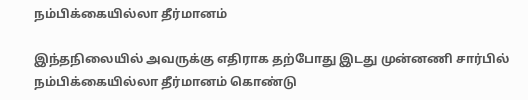நம்பிக்கையில்லா தீர்மானம்

இந்தநிலையில் அவருக்கு எதிராக தற்போது இடது முன்னணி சார்பில் நம்பிக்கையில்லா தீர்மானம் கொண்டு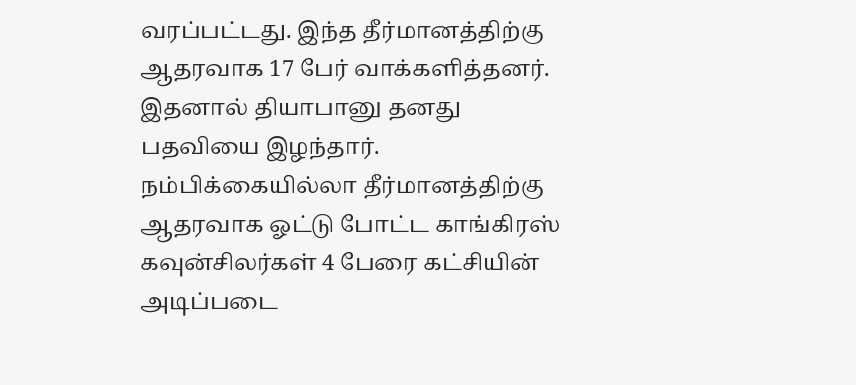வரப்பட்டது. இந்த தீர்மானத்திற்கு ஆதரவாக 17 பேர் வாக்களித்தனர். இதனால் தியாபானு தனது பதவியை இழந்தார். நம்பிக்கையில்லா தீர்மானத்திற்கு ஆதரவாக ஓட்டு போட்ட காங்கிரஸ் கவுன்சிலர்கள் 4 பேரை கட்சியின் அடிப்படை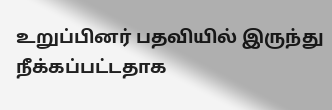உறுப்பினர் பதவியில் இருந்து நீக்கப்பட்டதாக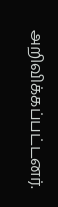அறிவிக்கப்பட்டனர்.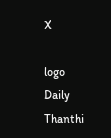X

logo
Daily Thanthi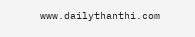www.dailythanthi.com